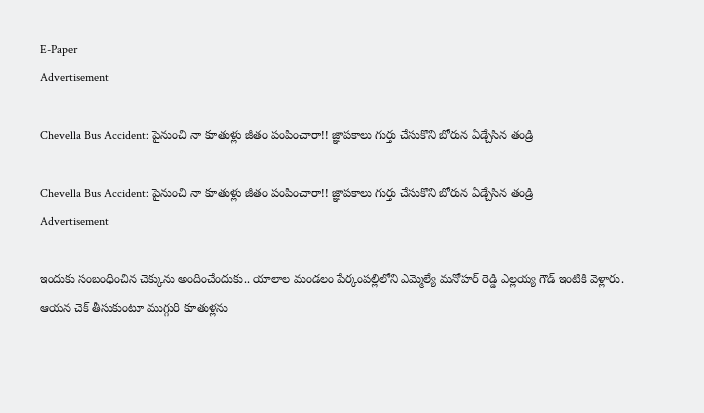E-Paper
Advertisement

Chevella Bus Accident: పైనుంచి నా కూతుళ్లు జీతం పంపించారా!! జ్ఞాప‌కాలు గుర్తు చేసుకొని బోరున ఏడ్చేసిన తండ్రి

Chevella Bus Accident: పైనుంచి నా కూతుళ్లు జీతం పంపించారా!! జ్ఞాప‌కాలు గుర్తు చేసుకొని బోరున ఏడ్చేసిన తండ్రి
Advertisement

ఇందుకు సంబంధించిన చెక్కును అందించేందుకు.. యాలాల మండలం పేర్కంపల్లిలోని ఎమ్మెల్యే మనోహర్ రెడ్డి ఎల్లయ్య గౌడ్ ఇంటికి వెళ్లారు. ఆయన చెక్ తీసుకుంటూ ముగ్గురి కూతుళ్లను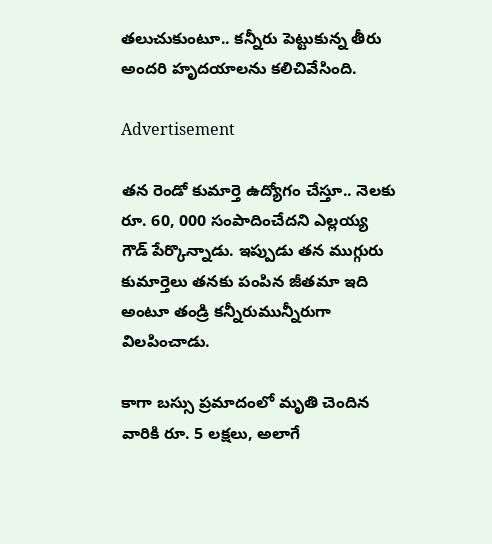తలుచుకుంటూ.. కన్నీరు పెట్టుకున్న తీరు అందరి హృదయాలను కలిచివేసింది.

Advertisement

తన రెండో కుమార్తె ఉద్యోగం చేస్తూ.. నెలకు రూ. 60, 000 సంపాదించేదని ఎల్లయ్య గౌడ్ పేర్కొన్నాడు. ఇప్పుడు తన ముగ్గురు కుమార్తెలు తనకు పంపిన జీతమా ఇది అంటూ తండ్రి కన్నీరుమున్నీరుగా విలపించాడు.

కాగా బస్సు ప్రమాదంలో మృతి చెందిన వారికి రూ. 5 లక్షలు, అలాగే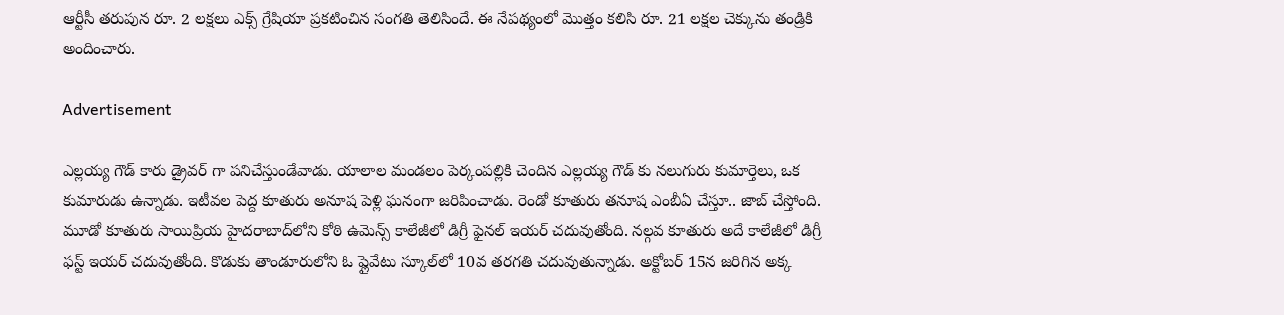ఆర్టీసీ తరుపున రూ. 2 లక్షలు ఎక్స్ గ్రేషియా ప్రకటించిన సంగతి తెలిసిందే. ఈ నేపథ్యంలో మొత్తం కలిసి రూ. 21 లక్షల చెక్కును తండ్రికి అందించారు.

Advertisement

ఎల్లయ్య గౌడ్ కారు డ్రైవర్ ‌గా పనిచేస్తుండేవాడు. యాలాల మండలం పెర్కంపల్లికి చెందిన ఎల్లయ్య గౌడ్ కు నలుగురు కుమార్తెలు, ఒక కుమారుడు ఉన్నాడు. ఇటీవల పెద్ద కూతురు అనూష పెళ్లి ఘనంగా జరిపించాడు. రెండో కూతురు తనూష ఎంబీఏ చేస్తూ.. జాబ్ చేస్తోంది. మూడో కూతురు సాయిప్రియ హైదరాబాద్‌లోని కోఠి ఉమెన్స్ కాలేజీలో డిగ్రీ ఫైనల్ ఇయర్ చదువుతోంది. నల్గవ కూతురు అదే కాలేజీలో డిగ్రీ ఫస్ట్ ఇయర్ చదువుతోంది. కొడుకు తాండూరులోని ఓ ప్లైవేటు స్కూల్‌లో 10వ తరగతి చదువుతున్నాడు. అక్టోబర్ 15న జరిగిన అక్క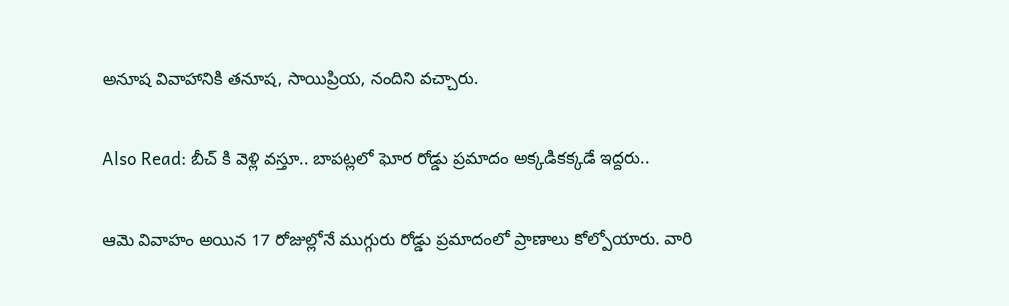అనూష వివాహానికి తనూష, సాయిప్రియ, నందిని వచ్చారు.

Also Read: బీచ్ కి వెళ్లి వస్తూ.. బాపట్లలో ఘోర రోడ్డు ప్రమాదం అక్కడికక్కడే ఇద్దరు..

ఆమె వివాహం అయిన 17 రోజుల్లోనే ముగ్గురు రోడ్డు ప్రమాదంలో ప్రాణాలు కోల్పోయారు. వారి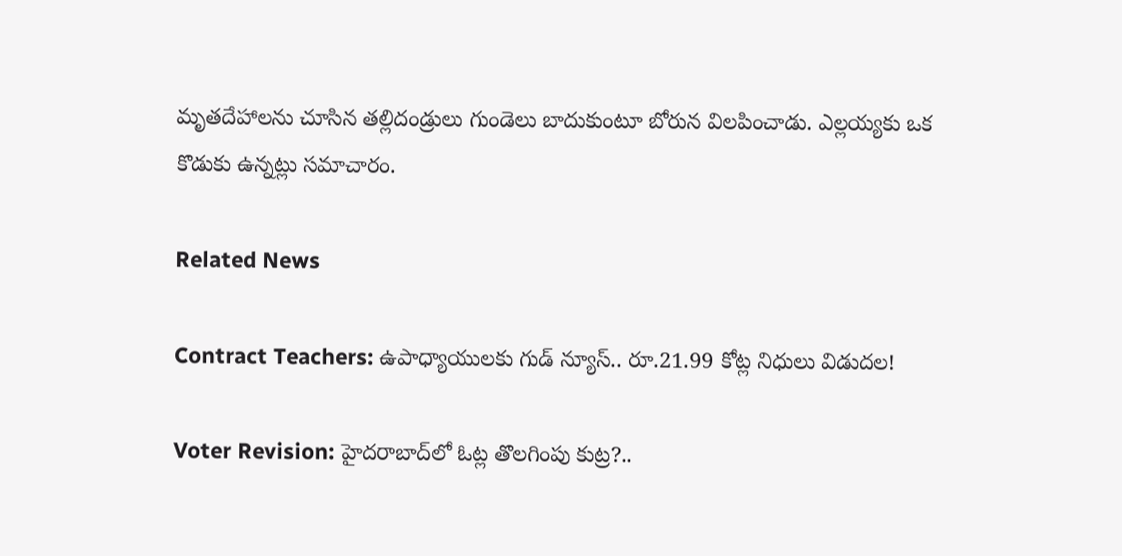మృతదేహాలను చూసిన తల్లిదండ్రులు గుండెలు బాదుకుంటూ బోరున విలపించాడు. ఎల్లయ్యకు ఒక కొడుకు ఉన్నట్లు సమాచారం.

Related News

Contract Teachers: ఉపాధ్యాయులకు గుడ్ న్యూస్.. రూ.21.99 కోట్ల నిధులు విడుదల!

Voter Revision: హైదరాబాద్‌లో ఓట్ల తొలగింపు కుట్ర?..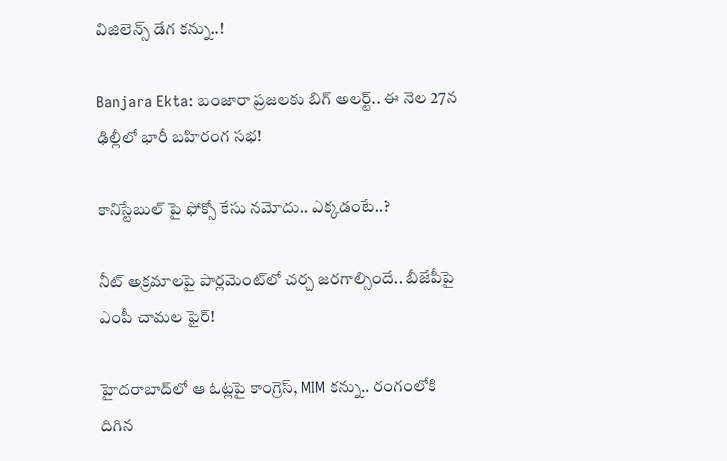విజిలెన్స్ డేగ కన్ను..!

Banjara Ekta: బంజారా ప్రజలకు బిగ్ అలర్ట్.. ఈ నెల 27న ఢిల్లీలో భారీ బహిరంగ సభ!

కానిస్టేబుల్ పై ఫోక్సో కేసు నమోదు.. ఎక్కడంటే..?

నీట్ అక్రమాలపై పార్లమెంట్‌లో చర్చ జరగాల్సిందే.. బీజేపీపై ఎంపీ చామల ఫైర్!

హైదరాబాద్‌లో ఆ ఓట్లపై కాంగ్రెస్, MIM కన్ను.. రంగంలోకి దిగిన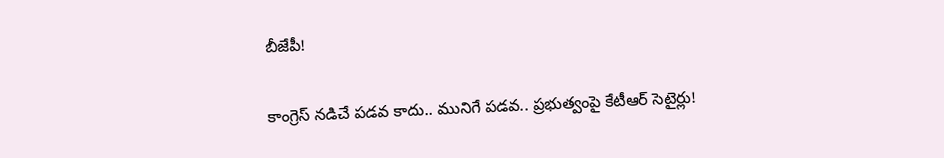బీజేపీ!

కాంగ్రెస్ నడిచే పడవ కాదు.. మునిగే పడవ.. ప్రభుత్వంపై కేటీఆర్ సెటైర్లు!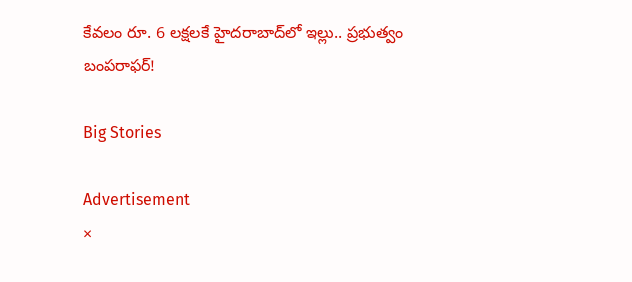కేవలం రూ. 6 లక్షలకే హైదరాబాద్‌లో ఇల్లు.. ప్రభుత్వం బంపరాఫర్!

Big Stories

Advertisement
×